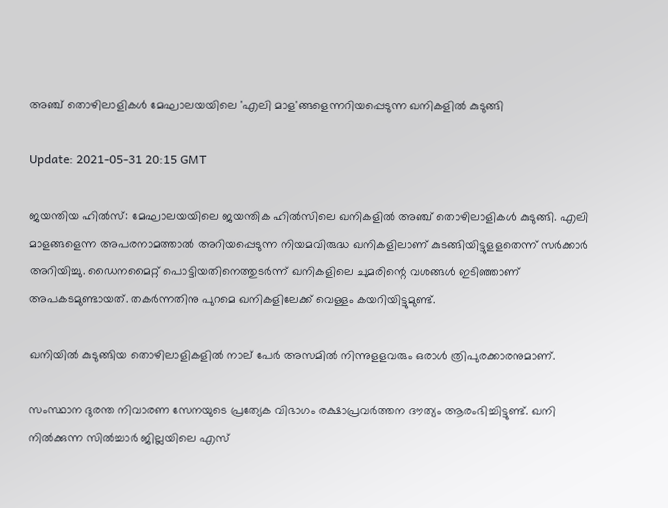അഞ്ച് തൊഴിലാളികള്‍ മേഘാലയയിലെ 'എലി മാള'ങ്ങളെന്നറിയപ്പെടുന്ന ഖനികളില്‍ കുടുങ്ങി

Update: 2021-05-31 20:15 GMT

ജയന്തിയ ഹില്‍സ്: മേഘാലയയിലെ ജയന്തിക ഹില്‍സിലെ ഖനികളില്‍ അഞ്ച് തൊഴിലാളികള്‍ കുടുങ്ങി. എലി മാളങ്ങളെന്ന അപരനാമത്താല്‍ അറിയപ്പെടുന്ന നിയമവിരുദ്ധ ഖനികളിലാണ് കുടങ്ങിയിട്ടുളളതെന്ന് സര്‍ക്കാര്‍ അറിയിച്ചു. ഡൈനമൈറ്റ് പൊട്ടിയതിനെത്തുടര്‍ന്ന് ഖനികളിലെ ചുമരിന്റെ വശങ്ങള്‍ ഇടിഞ്ഞാണ് അപകടമുണ്ടായത്. തകര്‍ന്നതിനു പുറമെ ഖനികളിലേക്ക് വെള്ളം കയറിയിട്ടുമുണ്ട്.

ഖനിയില്‍ കുടുങ്ങിയ തൊഴിലാളികളില്‍ നാല് പേര്‍ അസമില്‍ നിന്നുളളവരും ഒരാള്‍ ത്രിപുരക്കാരനുമാണ്.

സംസ്ഥാന ദുരന്ത നിവാരണ സേനയുടെ പ്രത്യേക വിഭാഗം രക്ഷാപ്രവര്‍ത്തന ദൗത്യം ആരംഭിച്ചിട്ടുണ്ട്. ഖനി നില്‍ക്കുന്ന സില്‍ച്ചാര്‍ ജില്ലയിലെ എസ്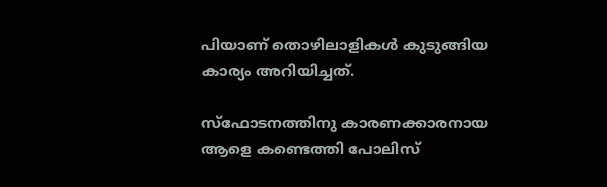പിയാണ് തൊഴിലാളികള്‍ കുടുങ്ങിയ കാര്യം അറിയിച്ചത്.

സ്‌ഫോടനത്തിനു കാരണക്കാരനായ ആളെ കണ്ടെത്തി പോലിസ്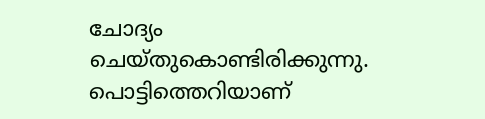ചോദ്യം ചെയ്തുകൊണ്ടിരിക്കുന്നു. പൊട്ടിത്തെറിയാണ്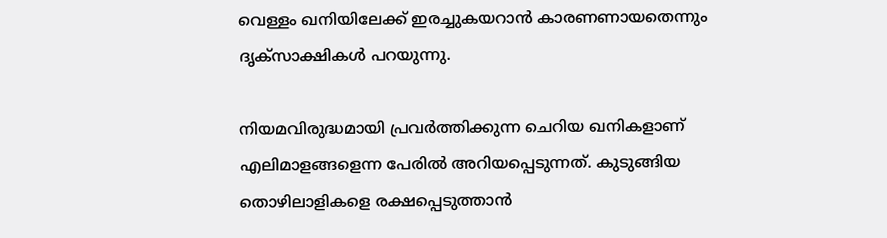വെള്ളം ഖനിയിലേക്ക് ഇരച്ചുകയറാന്‍ കാരണണായതെന്നും ദൃക്‌സാക്ഷികള്‍ പറയുന്നു.

നിയമവിരുദ്ധമായി പ്രവര്‍ത്തിക്കുന്ന ചെറിയ ഖനികളാണ് എലിമാളങ്ങളെന്ന പേരില്‍ അറിയപ്പെടുന്നത്. കുടുങ്ങിയ തൊഴിലാളികളെ രക്ഷപ്പെടുത്താന്‍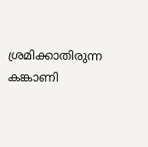ശ്രമിക്കാതിരുന്ന കങ്കാണി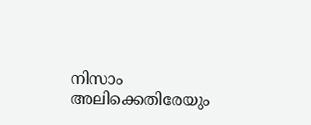നിസാം അലിക്കെതിരേയും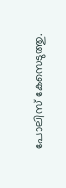പോലിസ് കേസെടുത്തു.